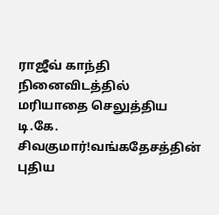ராஜீவ் காந்தி நினைவிடத்தில் மரியாதை செலுத்திய டி.கே. சிவகுமார்!வங்கதேசத்தின் புதிய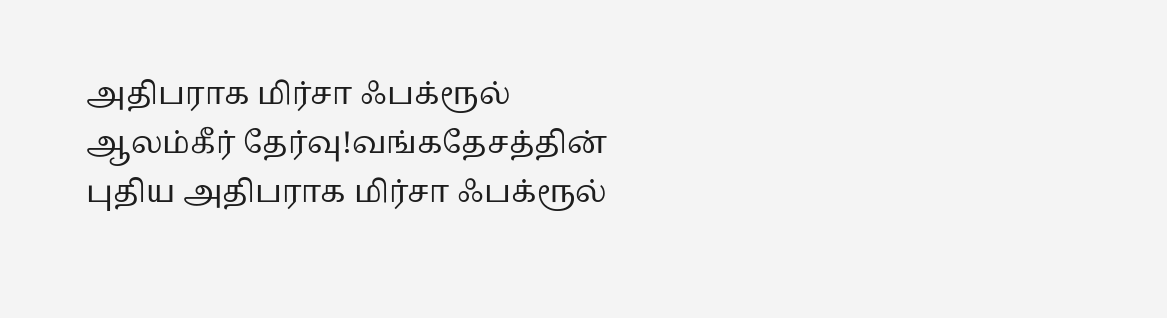அதிபராக மிர்சா ஃபக்ரூல் ஆலம்கீர் தேர்வு!வங்கதேசத்தின் புதிய அதிபராக மிர்சா ஃபக்ரூல்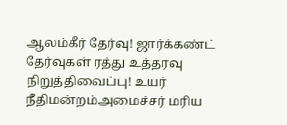ஆலம்கீர் தேர்வு! ஜார்க்கண்ட் தேர்வுகள் ரத்து உத்தரவு நிறுத்திவைப்பு! உயர் நீதிமன்றம்அமைச்சர் மரிய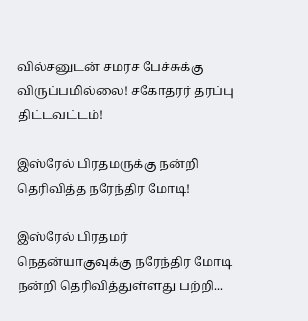வில்சனுடன் சமரச பேச்சுக்கு விருப்பமில்லை! சகோதரர் தரப்பு திட்டவட்டம்!

இஸ்ரேல் பிரதமருக்கு நன்றி தெரிவித்த நரேந்திர மோடி!

இஸ்ரேல் பிரதமர் நெதன்யாகுவுக்கு நரேந்திர மோடி நன்றி தெரிவித்துள்ளது பற்றி...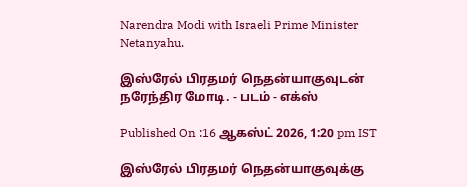Narendra Modi with Israeli Prime Minister Netanyahu.

இஸ்ரேல் பிரதமர் நெதன்யாகுவுடன் நரேந்திர மோடி. - படம் - எக்ஸ்

Published On :16 ஆகஸ்ட் 2026, 1:20 pm IST

இஸ்ரேல் பிரதமர் நெதன்யாகுவுக்கு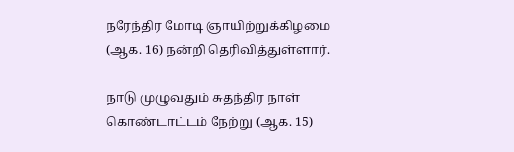நரேந்திர மோடி ஞாயிற்றுக்கிழமை (ஆக. 16) நன்றி தெரிவித்துள்ளார்.

நாடு முழுவதும் சுதந்திர நாள் கொண்டாட்டம் நேற்று (ஆக. 15)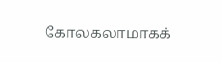கோலகலாமாகக்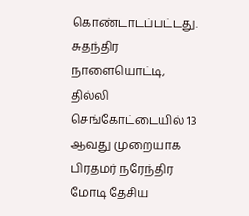கொண்டாடப்பட்டது. சுதந்திர நாளையொட்டி, தில்லி செங்கோட்டையில் 13 ஆவது முறையாக பிரதமர் நரேந்திர மோடி தேசிய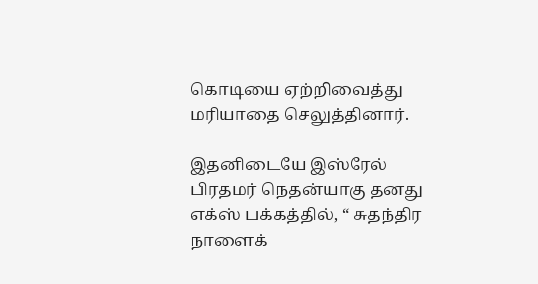கொடியை ஏற்றிவைத்து மரியாதை செலுத்தினார்.

இதனிடையே இஸ்ரேல் பிரதமர் நெதன்யாகு தனது எக்ஸ் பக்கத்தில், “ சுதந்திர நாளைக்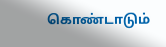கொண்டாடும்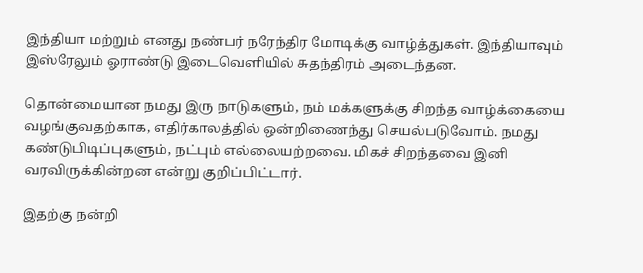இந்தியா மற்றும் எனது நண்பர் நரேந்திர மோடிக்கு வாழ்த்துகள். இந்தியாவும் இஸ்ரேலும் ஓராண்டு இடைவெளியில் சுதந்திரம் அடைந்தன.

தொன்மையான நமது இரு நாடுகளும், நம் மக்களுக்கு சிறந்த வாழ்க்கையை வழங்குவதற்காக, எதிர்காலத்தில் ஒன்றிணைந்து செயல்படுவோம். நமது கண்டுபிடிப்புகளும், நட்பும் எல்லையற்றவை. மிகச் சிறந்தவை இனி வரவிருக்கின்றன என்று குறிப்பிட்டார்.

இதற்கு நன்றி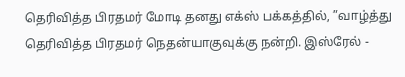தெரிவித்த பிரதமர் மோடி தனது எக்ஸ் பக்கத்தில், ”வாழ்த்து தெரிவித்த பிரதமர் நெதன்யாகுவுக்கு நன்றி. இஸ்ரேல் -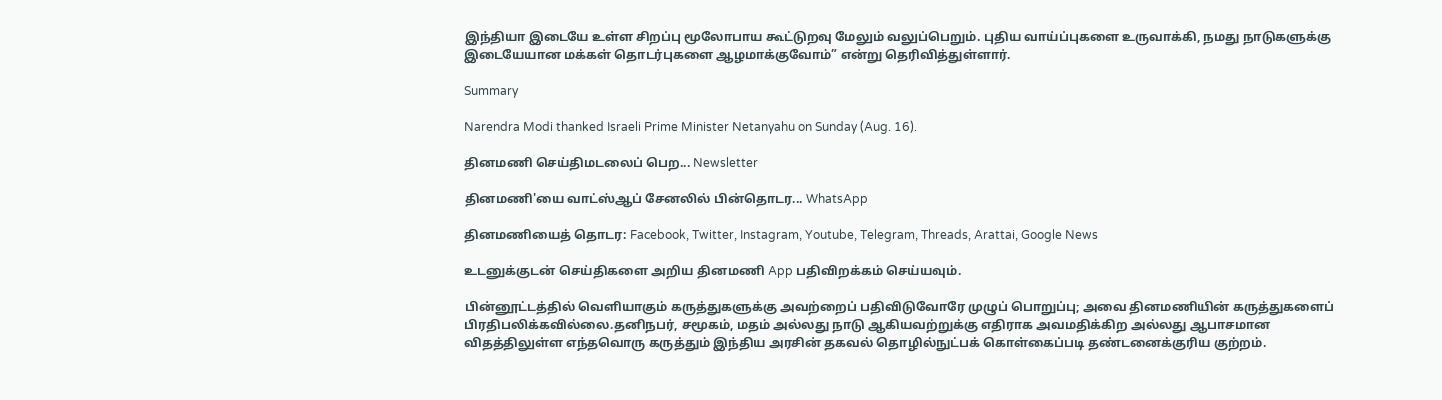இந்தியா இடையே உள்ள சிறப்பு மூலோபாய கூட்டுறவு மேலும் வலுப்பெறும். புதிய வாய்ப்புகளை உருவாக்கி, நமது நாடுகளுக்கு இடையேயான மக்கள் தொடர்புகளை ஆழமாக்குவோம்” என்று தெரிவித்துள்ளார்.

Summary

Narendra Modi thanked Israeli Prime Minister Netanyahu on Sunday (Aug. 16).

தினமணி செய்திமடலைப் பெற... Newsletter

தினமணி'யை வாட்ஸ்ஆப் சேனலில் பின்தொடர... WhatsApp

தினமணியைத் தொடர: Facebook, Twitter, Instagram, Youtube, Telegram, Threads, Arattai, Google News

உடனுக்குடன் செய்திகளை அறிய தினமணி App பதிவிறக்கம் செய்யவும்.

பின்னூட்டத்தில் வெளியாகும் கருத்துகளுக்கு அவற்றைப் பதிவிடுவோரே முழுப் பொறுப்பு; அவை தினமணியின் கருத்துகளைப் பிரதிபலிக்கவில்லை.தனிநபர், சமூகம், மதம் அல்லது நாடு ஆகியவற்றுக்கு எதிராக அவமதிக்கிற அல்லது ஆபாசமான விதத்திலுள்ள எந்தவொரு கருத்தும் இந்திய அரசின் தகவல் தொழில்நுட்பக் கொள்கைப்படி தண்டனைக்குரிய குற்றம்.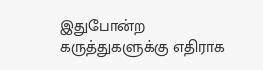இதுபோன்ற கருத்துகளுக்கு எதிராக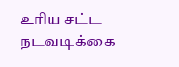உரிய சட்ட நடவடிக்கை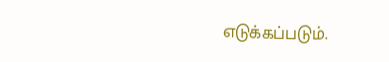எடுக்கப்படும்.